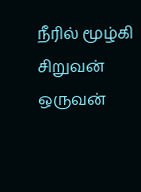நீரில் மூழ்கி சிறுவன் ஒருவன்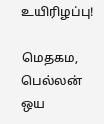உயிரிழப்பு!

மெதகம, பெல்லன் ஒய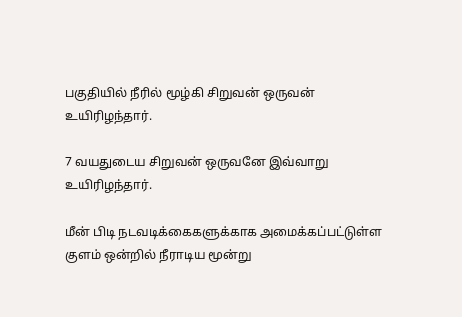பகுதியில் நீரில் மூழ்கி சிறுவன் ஒருவன் உயிரிழந்தார்.

7 வயதுடைய சிறுவன் ஒருவனே இவ்வாறு உயிரிழந்தார்.

மீன் பிடி நடவடிக்கைகளுக்காக அமைக்கப்பட்டுள்ள குளம் ஒன்றில் நீராடிய மூன்று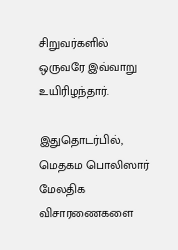சிறுவர்களில் ஒருவரே இவ்வாறு உயிரிழந்தார்.

இதுதொடர்பில், மெதகம பொலிஸார் மேலதிக விசாரணைகளை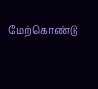மேற்கொண்டு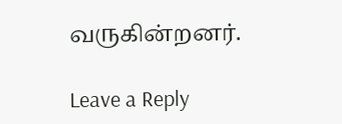வருகின்றனர்.

Leave a Reply